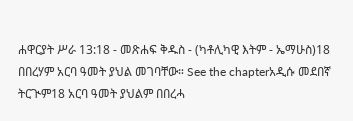ሐዋርያት ሥራ 13:18 - መጽሐፍ ቅዱስ - (ካቶሊካዊ እትም - ኤማሁስ)18 በበረሃም አርባ ዓመት ያህል መገባቸው። See the chapterአዲሱ መደበኛ ትርጒም18 አርባ ዓመት ያህልም በበረሓ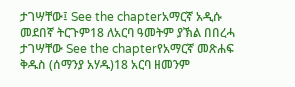ታገሣቸው፤ See the chapterአማርኛ አዲሱ መደበኛ ትርጉም18 ለአርባ ዓመትም ያኽል በበረሓ ታገሣቸው See the chapterየአማርኛ መጽሐፍ ቅዱስ (ሰማንያ አሃዱ)18 አርባ ዘመንም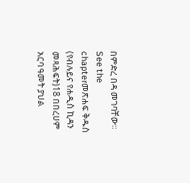በምድረ በዳ መገባቸው። See the chapterመጽሐፍ ቅዱስ (የብሉይና የሐዲስ ኪዳን መጻሕፍት)18 በበረሀም አርባ ዓመት ያህል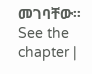መገባቸው። See the chapter |